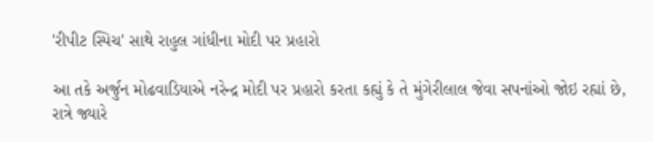'રીપીટ સ્પિચ' સાથે રાહુલ ગાંધીના મોદી પર પ્રહારો

આ તકે અર્જુન મોઢવાડિયાએ નરેન્દ્ર મોદી પર પ્રહારો કરતા કહ્યું કે તે મુંગેરીલાલ જેવા સપનાંઓ જોઇ રહ્યાં છે, રાત્રે જ્યારે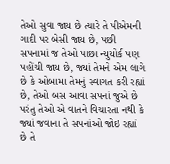તેઓ સુવા જાય છે ત્યારે તે પીએમની ગાદી પર બેસી જાય છે, પછી સપનામાં જ તેઓ પાછા ન્યુયોર્ક પણ પહોંચી જાય છે, જ્યાં તેમને એમ લાગે છે કે ઓબામા તેમનું સ્વાગત કરી રહ્યાં છે, તેઓ બસ આવા સપનાં જુએ છે પરંતુ તેઓ એ વાતને વિચારતા નથી કે જ્યાં જવાના તે સપનાંઓ જોઇ રહ્યાં છે તે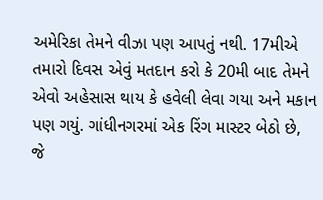અમેરિકા તેમને વીઝા પણ આપતું નથી. 17મીએ તમારો દિવસ એવું મતદાન કરો કે 20મી બાદ તેમને એવો અહેસાસ થાય કે હવેલી લેવા ગયા અને મકાન પણ ગયું. ગાંધીનગરમાં એક રિંગ માસ્ટર બેઠો છે, જે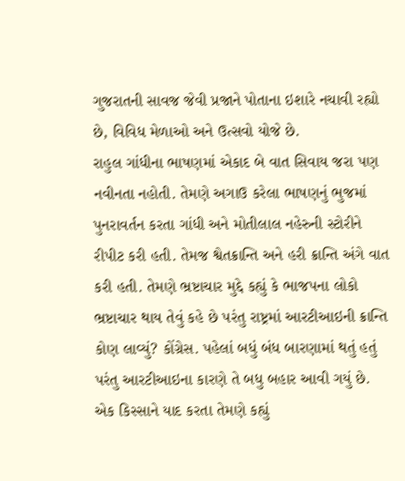ગુજરાતની સાવજ જેવી પ્રજાને પોતાના ઇશારે નચાવી રહ્યો છે, વિવિધ મેળાઓ અને ઉત્સવો યોજે છે.
રાહુલ ગાંધીના ભાષણમાં એકાદ બે વાત સિવાય જરા પણ નવીનતા નહોતી. તેમણે અગાઉ કરેલા ભાષણનું ભુજમાં પુનરાવર્તન કરતા ગાંધી અને મોતીલાલ નહેરુની સ્ટોરીને રીપીટ કરી હતી. તેમજ શ્વેતક્રાન્તિ અને હરી ક્રાન્તિ અંગે વાત કરી હતી. તેમણે ભ્રષ્ટાચાર મુદ્દે કહ્યું કે ભાજપના લોકો ભ્રષ્ટાચાર થાય તેવું કહે છે પરંતુ રાષ્ટ્રમાં આરટીઆઇની ક્રાન્તિ કોણ લાવ્યું? કોંગ્રેસ. પહેલાં બધું બંધ બારણામાં થતું હતું પરંતુ આરટીઆઇના કારણે તે બધુ બહાર આવી ગયું છે. એક કિસ્સાને યાદ કરતા તેમણે કહ્યું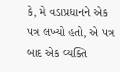કે, મે વડાપ્રધાનને એક પત્ર લખ્યો હતો, એ પત્ર બાદ એક વ્યક્તિ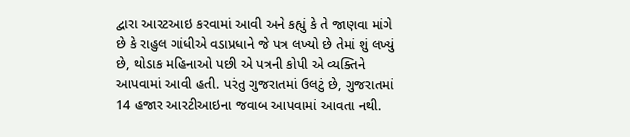દ્વારા આરટઆઇ કરવામાં આવી અને કહ્યું કે તે જાણવા માંગે છે કે રાહુલ ગાંધીએ વડાપ્રધાને જે પત્ર લખ્યો છે તેમાં શું લખ્યું છે, થોડાક મહિનાઓ પછી એ પત્રની કોપી એ વ્યક્તિને આપવામાં આવી હતી. પરંતુ ગુજરાતમાં ઉલટું છે, ગુજરાતમાં 14 હજાર આરટીઆઇના જવાબ આપવામાં આવતા નથી.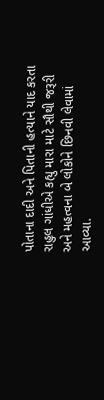પોતાના દાદી અને પિતાની હત્યાને યાદ કરતા રાહુલ ગાંધીએ કહ્યુ મારા માટે સૌથી જરૂરી અને મહત્વના બે લોકોને છિનવી લેવામાં આવ્યા.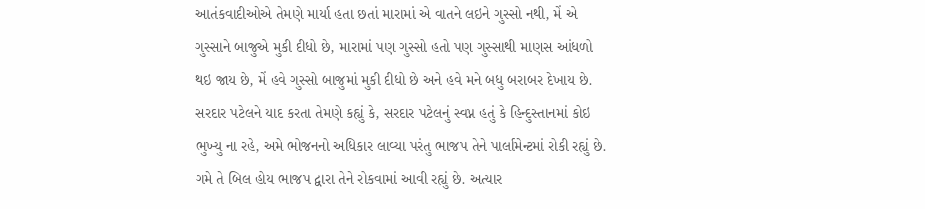આતંકવાદીઓએ તેમણે માર્યા હતા છતાં મારામાં એ વાતને લઇને ગુસ્સો નથી, મેં એ ગુસ્સાને બાજુએ મુકી દીધો છે, મારામાં પણ ગુસ્સો હતો પણ ગુસ્સાથી માણસ આંધળો થઇ જાય છે, મેં હવે ગુસ્સો બાજુમાં મુકી દીધો છે અને હવે મને બધુ બરાબર દેખાય છે.
સરદાર પટેલને યાદ કરતા તેમણે કહ્યું કે, સરદાર પટેલનું સ્વપ્ન હતું કે હિન્દુસ્તાનમાં કોઇ ભુખ્યુ ના રહે, અમે ભોજનનો અધિકાર લાવ્યા પરંતુ ભાજપ તેને પાર્લામેન્ટમાં રોકી રહ્યું છે. ગમે તે બિલ હોય ભાજપ દ્વારા તેને રોકવામાં આવી રહ્યું છે. અત્યાર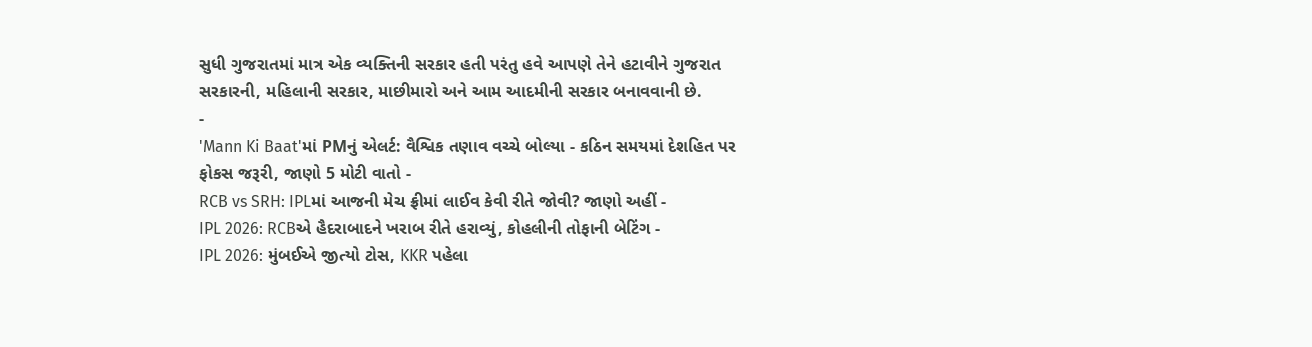સુધી ગુજરાતમાં માત્ર એક વ્યક્તિની સરકાર હતી પરંતુ હવે આપણે તેને હટાવીને ગુજરાત સરકારની, મહિલાની સરકાર, માછીમારો અને આમ આદમીની સરકાર બનાવવાની છે.
-
'Mann Ki Baat'માં PMનું એલર્ટ: વૈશ્વિક તણાવ વચ્ચે બોલ્યા - કઠિન સમયમાં દેશહિત પર ફોકસ જરૂરી, જાણો 5 મોટી વાતો -
RCB vs SRH: IPLમાં આજની મેચ ફ્રીમાં લાઈવ કેવી રીતે જોવી? જાણો અહીં -
IPL 2026: RCBએ હૈદરાબાદને ખરાબ રીતે હરાવ્યું, કોહલીની તોફાની બેટિંગ -
IPL 2026: મુંબઈએ જીત્યો ટોસ, KKR પહેલા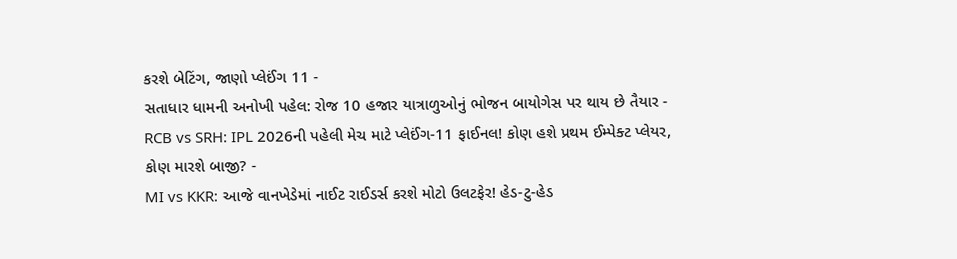કરશે બેટિંગ, જાણો પ્લેઈંગ 11 -
સતાધાર ધામની અનોખી પહેલ: રોજ 10 હજાર યાત્રાળુઓનું ભોજન બાયોગેસ પર થાય છે તૈયાર -
RCB vs SRH: IPL 2026ની પહેલી મેચ માટે પ્લેઈંગ-11 ફાઈનલ! કોણ હશે પ્રથમ ઈમ્પેક્ટ પ્લેયર, કોણ મારશે બાજી? -
MI vs KKR: આજે વાનખેડેમાં નાઈટ રાઈડર્સ કરશે મોટો ઉલટફેર! હેડ-ટુ-હેડ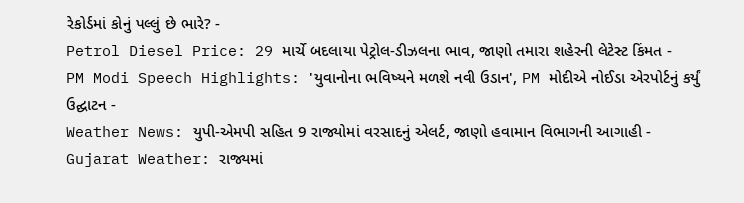રેકોર્ડમાં કોનું પલ્લું છે ભારે? -
Petrol Diesel Price: 29 માર્ચે બદલાયા પેટ્રોલ-ડીઝલના ભાવ, જાણો તમારા શહેરની લેટેસ્ટ કિંમત -
PM Modi Speech Highlights: 'યુવાનોના ભવિષ્યને મળશે નવી ઉડાન', PM મોદીએ નોઈડા એરપોર્ટનું કર્યું ઉદ્ઘાટન -
Weather News: યુપી-એમપી સહિત 9 રાજ્યોમાં વરસાદનું એલર્ટ, જાણો હવામાન વિભાગની આગાહી -
Gujarat Weather: રાજ્યમાં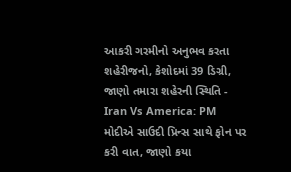આકરી ગરમીનો અનુભવ કરતા શહેરીજનો, કેશોદમાં 39 ડિગ્રી, જાણો તમારા શહેરની સ્થિતિ -
Iran Vs America: PM મોદીએ સાઉદી પ્રિન્સ સાથે ફોન પર કરી વાત, જાણો કયા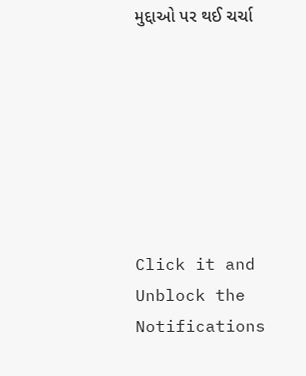મુદ્દાઓ પર થઈ ચર્ચા







Click it and Unblock the Notifications